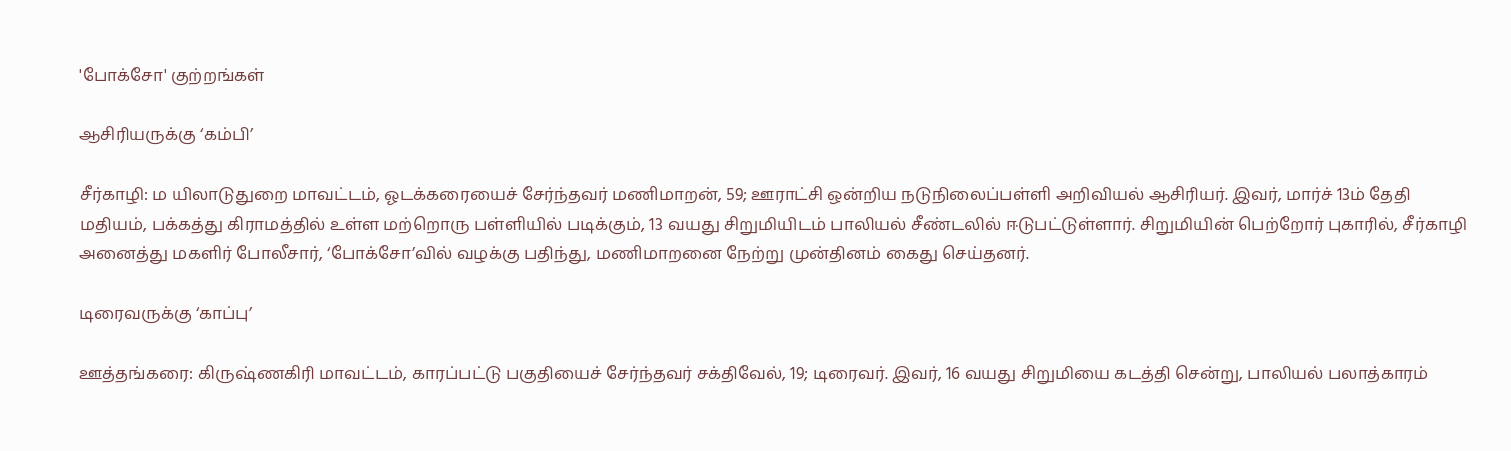'போக்சோ' குற்றங்கள்

ஆசிரியருக்கு ‘கம்பி’

சீர்காழி: ம யிலாடுதுறை மாவட்டம், ஓடக்கரையைச் சேர்ந்தவர் மணிமாறன், 59; ஊராட்சி ஒன்றிய நடுநிலைப்பள்ளி அறிவியல் ஆசிரியர். இவர், மார்ச் 13ம் தேதி மதியம், பக்கத்து கிராமத்தில் உள்ள மற்றொரு பள்ளியில் படிக்கும், 13 வயது சிறுமியிடம் பாலியல் சீண்டலில் ஈடுபட்டுள்ளார். சிறுமியின் பெற்றோர் புகாரில், சீர்காழி அனைத்து மகளிர் போலீசார், ‘போக்சோ’வில் வழக்கு பதிந்து, மணிமாறனை நேற்று முன்தினம் கைது செய்தனர்.

டிரைவருக்கு ‘காப்பு’

ஊத்தங்கரை: கிருஷ்ணகிரி மாவட்டம், காரப்பட்டு பகுதியைச் சேர்ந்தவர் சக்திவேல், 19; டிரைவர். இவர், 16 வயது சிறுமியை கடத்தி சென்று, பாலியல் பலாத்காரம்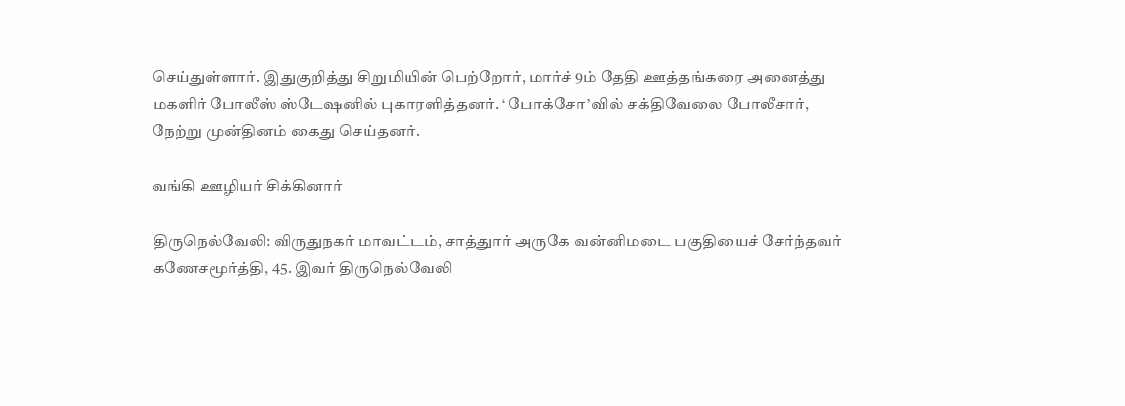செய்துள்ளார். இதுகுறித்து சிறுமியின் பெற்றோர், மார்ச் 9ம் தேதி ஊத்தங்கரை அனைத்து மகளிர் போலீஸ் ஸ்டேஷனில் புகாரளித்தனர். ‘ போக்சோ’வில் சக்திவேலை போலீசார், நேற்று முன்தினம் கைது செய்தனர்.

வங்கி ஊழியர் சிக்கினார்

திருநெல்வேலி: விருதுநகர் மாவட்டம், சாத்துார் அருகே வன்னிமடை பகுதியைச் சேர்ந்தவர் கணேசமூர்த்தி, 45. இவர் திருநெல்வேலி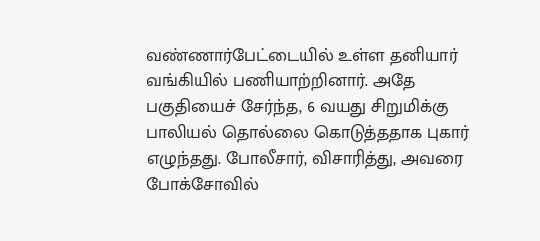வண்ணார்பேட்டையில் உள்ள தனியார் வங்கியில் பணியாற்றினார். அதே பகுதியைச் சேர்ந்த, 6 வயது சிறுமிக்கு பாலியல் தொல்லை கொடுத்ததாக புகார் எழுந்தது. போலீசார், விசாரித்து, அவரை போக்சோவில்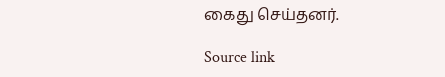கைது செய்தனர்.

Source link